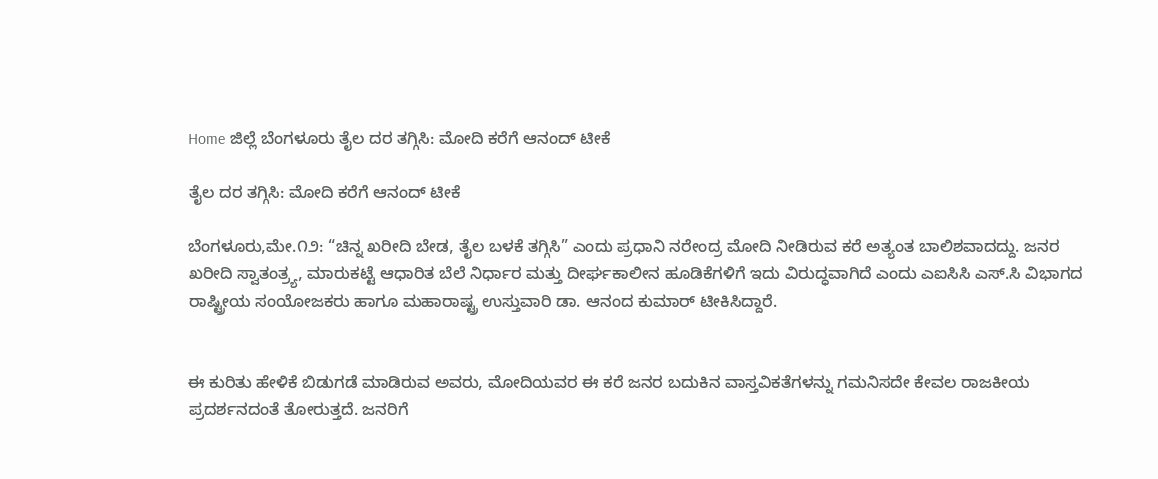Home ಜಿಲ್ಲೆ ಬೆಂಗಳೂರು ತೈಲ ದರ ತಗ್ಗಿಸಿ: ಮೋದಿ ಕರೆಗೆ ಆನಂದ್ ಟೀಕೆ

ತೈಲ ದರ ತಗ್ಗಿಸಿ: ಮೋದಿ ಕರೆಗೆ ಆನಂದ್ ಟೀಕೆ

ಬೆಂಗಳೂರು,ಮೇ.೧೨: “ಚಿನ್ನ ಖರೀದಿ ಬೇಡ, ತೈಲ ಬಳಕೆ ತಗ್ಗಿಸಿ” ಎಂದು ಪ್ರಧಾನಿ ನರೇಂದ್ರ ಮೋದಿ ನೀಡಿರುವ ಕರೆ ಅತ್ಯಂತ ಬಾಲಿಶವಾದದ್ದು. ಜನರ ಖರೀದಿ ಸ್ವಾತಂತ್ರ್ಯ, ಮಾರುಕಟ್ಟೆ ಆಧಾರಿತ ಬೆಲೆ ನಿರ್ಧಾರ ಮತ್ತು ದೀರ್ಘಕಾಲೀನ ಹೂಡಿಕೆಗಳಿಗೆ ಇದು ವಿರುದ್ಧವಾಗಿದೆ ಎಂದು ಎಐಸಿಸಿ ಎಸ್.ಸಿ ವಿಭಾಗದ ರಾಷ್ಟ್ರೀಯ ಸಂಯೋಜಕರು ಹಾಗೂ ಮಹಾರಾಷ್ಟ್ರ ಉಸ್ತುವಾರಿ ಡಾ. ಆನಂದ ಕುಮಾರ್ ಟೀಕಿಸಿದ್ದಾರೆ.


ಈ ಕುರಿತು ಹೇಳಿಕೆ ಬಿಡುಗಡೆ ಮಾಡಿರುವ ಅವರು, ಮೋದಿಯವರ ಈ ಕರೆ ಜನರ ಬದುಕಿನ ವಾಸ್ತವಿಕತೆಗಳನ್ನು ಗಮನಿಸದೇ ಕೇವಲ ರಾಜಕೀಯ ಪ್ರದರ್ಶನದಂತೆ ತೋರುತ್ತದೆ. ಜನರಿಗೆ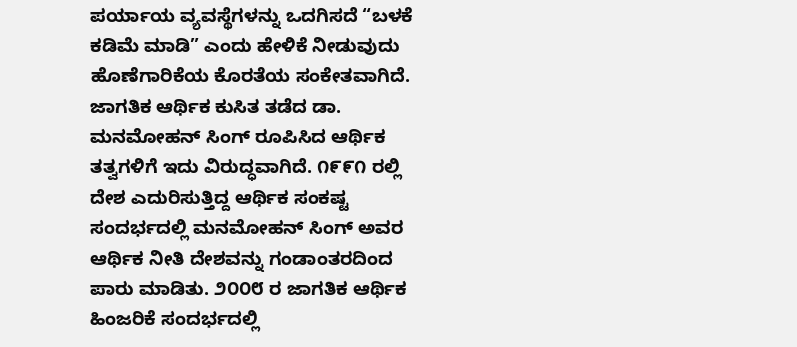ಪರ್ಯಾಯ ವ್ಯವಸ್ಥೆಗಳನ್ನು ಒದಗಿಸದೆ “ಬಳಕೆ ಕಡಿಮೆ ಮಾಡಿ” ಎಂದು ಹೇಳಿಕೆ ನೀಡುವುದು ಹೊಣೆಗಾರಿಕೆಯ ಕೊರತೆಯ ಸಂಕೇತವಾಗಿದೆ. ಜಾಗತಿಕ ಆರ್ಥಿಕ ಕುಸಿತ ತಡೆದ ಡಾ. ಮನಮೋಹನ್ ಸಿಂಗ್ ರೂಪಿಸಿದ ಆರ್ಥಿಕ ತತ್ವಗಳಿಗೆ ಇದು ವಿರುದ್ಧವಾಗಿದೆ. ೧೯೯೧ ರಲ್ಲಿ ದೇಶ ಎದುರಿಸುತ್ತಿದ್ದ ಆರ್ಥಿಕ ಸಂಕಷ್ಟ ಸಂದರ್ಭದಲ್ಲಿ ಮನಮೋಹನ್ ಸಿಂಗ್ ಅವರ ಆರ್ಥಿಕ ನೀತಿ ದೇಶವನ್ನು ಗಂಡಾಂತರದಿಂದ ಪಾರು ಮಾಡಿತು. ೨೦೦೮ ರ ಜಾಗತಿಕ ಆರ್ಥಿಕ ಹಿಂಜರಿಕೆ ಸಂದರ್ಭದಲ್ಲಿ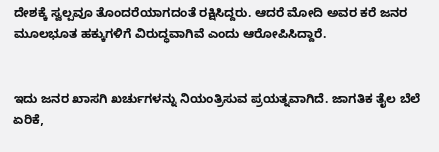ದೇಶಕ್ಕೆ ಸ್ವಲ್ಪವೂ ತೊಂದರೆಯಾಗದಂತೆ ರಕ್ಷಿಸಿದ್ದರು. ಆದರೆ ಮೋದಿ ಅವರ ಕರೆ ಜನರ ಮೂಲಭೂತ ಹಕ್ಕುಗಳಿಗೆ ವಿರುದ್ಧವಾಗಿವೆ ಎಂದು ಆರೋಪಿಸಿದ್ದಾರೆ.


ಇದು ಜನರ ಖಾಸಗಿ ಖರ್ಚುಗಳನ್ನು ನಿಯಂತ್ರಿಸುವ ಪ್ರಯತ್ನವಾಗಿದೆ. ಜಾಗತಿಕ ತೈಲ ಬೆಲೆ ಏರಿಕೆ,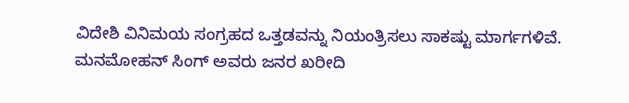ವಿದೇಶಿ ವಿನಿಮಯ ಸಂಗ್ರಹದ ಒತ್ತಡವನ್ನು ನಿಯಂತ್ರಿಸಲು ಸಾಕಷ್ಟು ಮಾರ್ಗಗಳಿವೆ. ಮನಮೋಹನ್ ಸಿಂಗ್ ಅವರು ಜನರ ಖರೀದಿ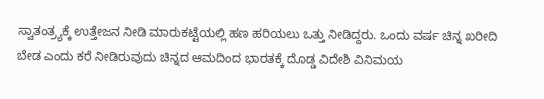ಸ್ವಾತಂತ್ರ್ಯಕ್ಕೆ ಉತ್ತೇಜನ ನೀಡಿ ಮಾರುಕಟ್ಟೆಯಲ್ಲಿ ಹಣ ಹರಿಯಲು ಒತ್ತು ನೀಡಿದ್ದರು. ಒಂದು ವರ್ಷ ಚಿನ್ನ ಖರೀದಿ ಬೇಡ ಎಂದು ಕರೆ ನೀಡಿರುವುದು ಚಿನ್ನದ ಆಮದಿಂದ ಭಾರತಕ್ಕೆ ದೊಡ್ಡ ವಿದೇಶಿ ವಿನಿಮಯ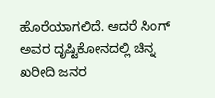ಹೊರೆಯಾಗಲಿದೆ. ಆದರೆ ಸಿಂಗ್ ಅವರ ದೃಷ್ಟಿಕೋನದಲ್ಲಿ ಚಿನ್ನ ಖರೀದಿ ಜನರ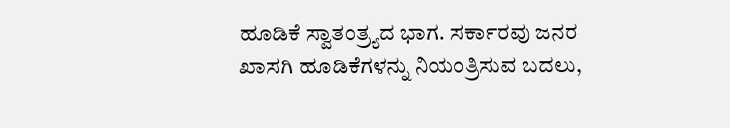ಹೂಡಿಕೆ ಸ್ವಾತಂತ್ರ್ಯದ ಭಾಗ. ಸರ್ಕಾರವು ಜನರ ಖಾಸಗಿ ಹೂಡಿಕೆಗಳನ್ನು ನಿಯಂತ್ರಿಸುವ ಬದಲು,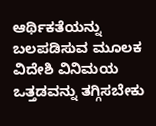ಆರ್ಥಿಕತೆಯನ್ನು ಬಲಪಡಿಸುವ ಮೂಲಕ ವಿದೇಶಿ ವಿನಿಮಯ ಒತ್ತಡವನ್ನು ತಗ್ಗಿಸಬೇಕು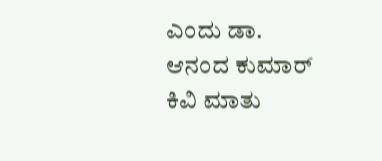ಎಂದು ಡಾ. ಆನಂದ ಕುಮಾರ್ ಕಿವಿ ಮಾತು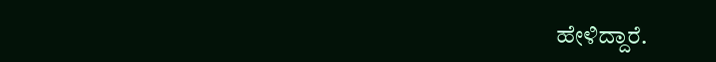ಹೇಳಿದ್ದಾರೆ.